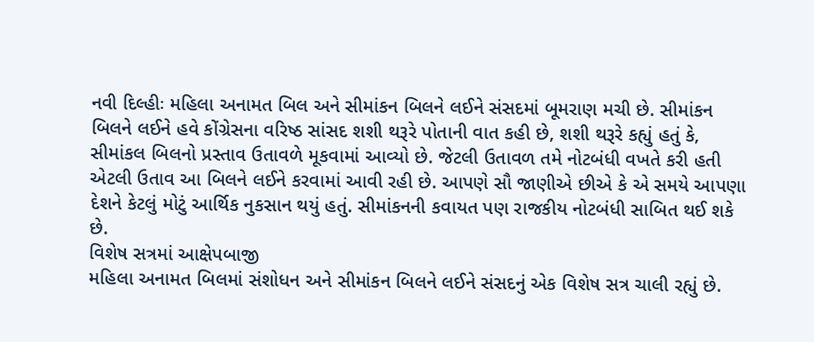નવી દિલ્હીઃ મહિલા અનામત બિલ અને સીમાંકન બિલને લઈને સંસદમાં બૂમરાણ મચી છે. સીમાંકન બિલને લઈને હવે કોંગ્રેસના વરિષ્ઠ સાંસદ શશી થરૂરે પોતાની વાત કહી છે, શશી થરૂરે કહ્યું હતું કે, સીમાંકલ બિલનો પ્રસ્તાવ ઉતાવળે મૂકવામાં આવ્યો છે. જેટલી ઉતાવળ તમે નોટબંધી વખતે કરી હતી એટલી ઉતાવ આ બિલને લઈને કરવામાં આવી રહી છે. આપણે સૌ જાણીએ છીએ કે એ સમયે આપણા દેશને કેટલું મોટું આર્થિક નુકસાન થયું હતું. સીમાંકનની કવાયત પણ રાજકીય નોટબંધી સાબિત થઈ શકે છે.
વિશેષ સત્રમાં આક્ષેપબાજી
મહિલા અનામત બિલમાં સંશોધન અને સીમાંકન બિલને લઈને સંસદનું એક વિશેષ સત્ર ચાલી રહ્યું છે.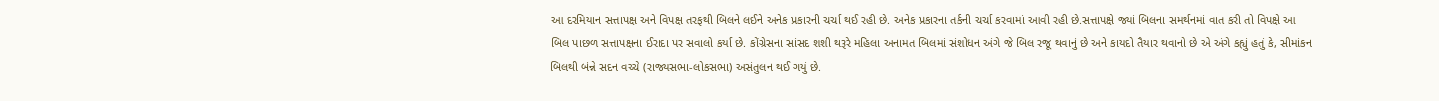આ દરમિયાન સત્તાપક્ષ અને વિપક્ષ તરફથી બિલને લઈને અનેક પ્રકારની ચર્ચા થઈ રહી છે. અનેક પ્રકારના તર્કની ચર્ચા કરવામાં આવી રહી છે.સત્તાપક્ષે જ્યાં બિલના સમર્થનમાં વાત કરી તો વિપક્ષે આ બિલ પાછળ સત્તાપક્ષના ઈરાદા પર સવાલો કર્યા છે. કોંગ્રેસના સાંસદ શશી થરૂરે મહિલા અનામત બિલમાં સંશોધન અંગે જે બિલ રજૂ થવાનું છે અને કાયદો તૈયાર થવાનો છે એ અંગે કહ્યું હતું કે, સીમાંકન બિલથી બંન્ને સદન વચ્ચે (રાજ્યસભા-લોકસભા) અસંતુલન થઈ ગયું છે.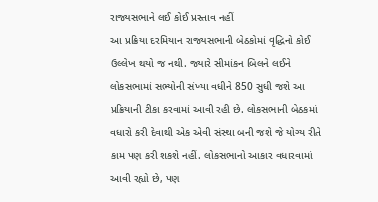રાજ્યસભાને લઈ કોઈ પ્રસ્તાવ નહીં
આ પ્રક્રિયા દરમિયાન રાજ્યસભાની બેઠકોમાં વૃદ્ધિનો કોઈ ઉલ્લેખ થયો જ નથી. જ્યારે સીમાંકન બિલને લઈને લોકસભામાં સભ્યોની સંખ્યા વધીને 850 સુધી જશે આ પ્રક્રિયાની ટીકા કરવામાં આવી રહી છે. લોકસભાની બેઠકમાં વધારો કરી દેવાથી એક એવી સંસ્થા બની જશે જે યોગ્ય રીતે કામ પણ કરી શકશે નહીં. લોકસભાનો આકાર વધારવામાં આવી રહ્યો છે, પણ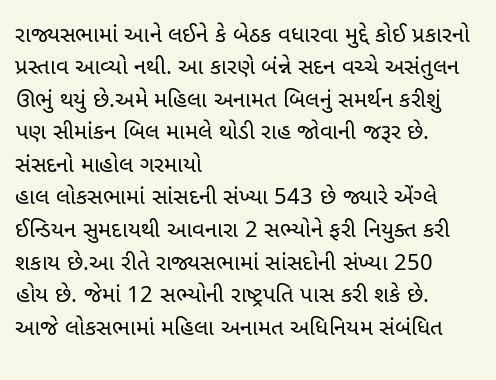રાજ્યસભામાં આને લઈને કે બેઠક વધારવા મુદ્દે કોઈ પ્રકારનો પ્રસ્તાવ આવ્યો નથી. આ કારણે બંન્ને સદન વચ્ચે અસંતુલન ઊભું થયું છે.અમે મહિલા અનામત બિલનું સમર્થન કરીશું પણ સીમાંકન બિલ મામલે થોડી રાહ જોવાની જરૂર છે.
સંસદનો માહોલ ગરમાયો
હાલ લોકસભામાં સાંસદની સંખ્યા 543 છે જ્યારે એંગ્લે ઈન્ડિયન સુમદાયથી આવનારા 2 સભ્યોને ફરી નિયુક્ત કરી શકાય છે.આ રીતે રાજ્યસભામાં સાંસદોની સંખ્યા 250 હોય છે. જેમાં 12 સભ્યોની રાષ્ટ્રપતિ પાસ કરી શકે છે. આજે લોકસભામાં મહિલા અનામત અધિનિયમ સંબંધિત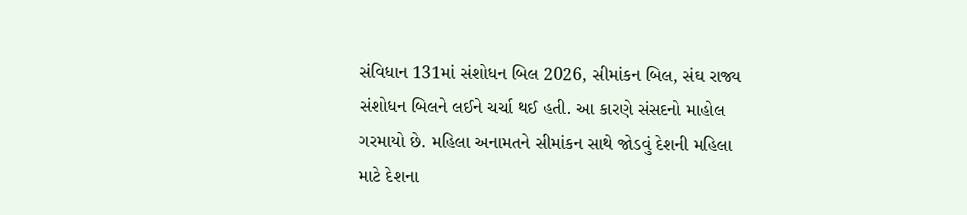સંવિધાન 131માં સંશોધન બિલ 2026, સીમાંકન બિલ, સંઘ રાજ્ય સંશોધન બિલને લઈને ચર્ચા થઈ હતી. આ કારણે સંસદનો માહોલ ગરમાયો છે. મહિલા અનામતને સીમાંકન સાથે જોડવું દેશની મહિલા માટે દેશના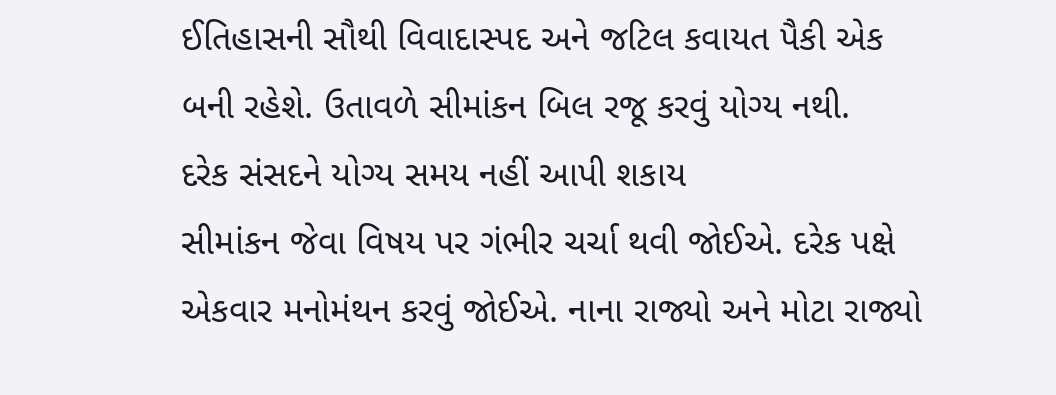ઈતિહાસની સૌથી વિવાદાસ્પદ અને જટિલ કવાયત પૈકી એક બની રહેશે. ઉતાવળે સીમાંકન બિલ રજૂ કરવું યોગ્ય નથી.
દરેક સંસદને યોગ્ય સમય નહીં આપી શકાય
સીમાંકન જેવા વિષય પર ગંભીર ચર્ચા થવી જોઈએ. દરેક પક્ષે એકવાર મનોમંથન કરવું જોઈએ. નાના રાજ્યો અને મોટા રાજ્યો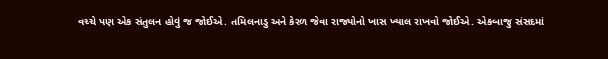વચ્ચે પણ એક સંતુલન હોવું જ જોઈએ. તમિલનાડુ અને કેરળ જેવા રાજ્યોનો ખાસ ખ્યાલ રાખવો જોઈએ. એકબાજુ સંસદમાં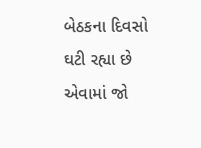બેઠકના દિવસો ઘટી રહ્યા છે એવામાં જો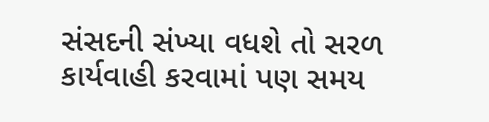સંસદની સંખ્યા વધશે તો સરળ કાર્યવાહી કરવામાં પણ સમય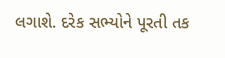લગાશે. દરેક સભ્યોને પૂરતી તક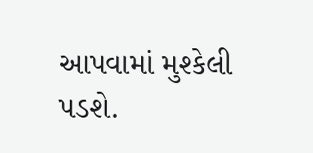આપવામાં મુશ્કેલી પડશે.